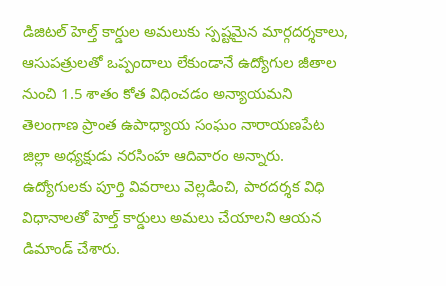డిజిటల్ హెల్త్ కార్డుల అమలుకు స్పష్టమైన మార్గదర్శకాలు, ఆసుపత్రులతో ఒప్పందాలు లేకుండానే ఉద్యోగుల జీతాల నుంచి 1.5 శాతం కోత విధించడం అన్యాయమని తెలంగాణ ప్రాంత ఉపాధ్యాయ సంఘం నారాయణపేట జిల్లా అధ్యక్షుడు నరసింహ ఆదివారం అన్నారు. ఉద్యోగులకు పూర్తి వివరాలు వెల్లడించి, పారదర్శక విధి విధానాలతో హెల్త్ కార్డులు అమలు చేయాలని ఆయన డిమాండ్ చేశారు.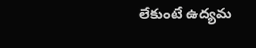లేకుంటే ఉద్యమ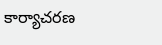కార్యాచరణ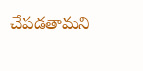చేపడతామని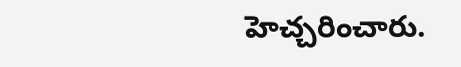హెచ్చరించారు.